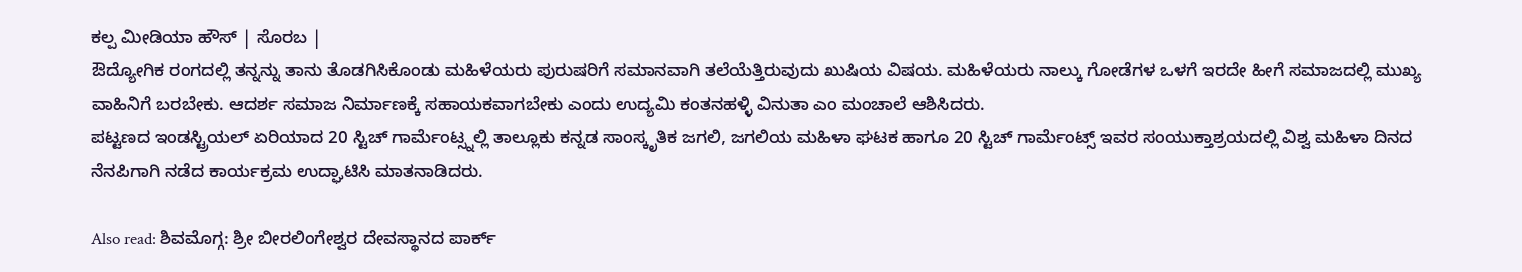ಕಲ್ಪ ಮೀಡಿಯಾ ಹೌಸ್ | ಸೊರಬ |
ಔದ್ಯೋಗಿಕ ರಂಗದಲ್ಲಿ ತನ್ನನ್ನು ತಾನು ತೊಡಗಿಸಿಕೊಂಡು ಮಹಿಳೆಯರು ಪುರುಷರಿಗೆ ಸಮಾನವಾಗಿ ತಲೆಯೆತ್ತಿರುವುದು ಖುಷಿಯ ವಿಷಯ. ಮಹಿಳೆಯರು ನಾಲ್ಕು ಗೋಡೆಗಳ ಒಳಗೆ ಇರದೇ ಹೀಗೆ ಸಮಾಜದಲ್ಲಿ ಮುಖ್ಯ ವಾಹಿನಿಗೆ ಬರಬೇಕು. ಆದರ್ಶ ಸಮಾಜ ನಿರ್ಮಾಣಕ್ಕೆ ಸಹಾಯಕವಾಗಬೇಕು ಎಂದು ಉದ್ಯಮಿ ಕಂತನಹಳ್ಳಿ ವಿನುತಾ ಎಂ ಮಂಚಾಲೆ ಆಶಿಸಿದರು.
ಪಟ್ಟಣದ ಇಂಡಸ್ಟ್ರಿಯಲ್ ಏರಿಯಾದ 20 ಸ್ಟಿಚ್ ಗಾರ್ಮೆಂಟ್ಸ್ನಲ್ಲಿ ತಾಲ್ಲೂಕು ಕನ್ನಡ ಸಾಂಸ್ಕೃತಿಕ ಜಗಲಿ, ಜಗಲಿಯ ಮಹಿಳಾ ಘಟಕ ಹಾಗೂ 20 ಸ್ಟಿಚ್ ಗಾರ್ಮೆಂಟ್ಸ್ ಇವರ ಸಂಯುಕ್ತಾಶ್ರಯದಲ್ಲಿ ವಿಶ್ವ ಮಹಿಳಾ ದಿನದ ನೆನಪಿಗಾಗಿ ನಡೆದ ಕಾರ್ಯಕ್ರಮ ಉದ್ಘಾಟಿಸಿ ಮಾತನಾಡಿದರು.

Also read: ಶಿವಮೊಗ್ಗ: ಶ್ರೀ ಬೀರಲಿಂಗೇಶ್ವರ ದೇವಸ್ಥಾನದ ಪಾರ್ಕ್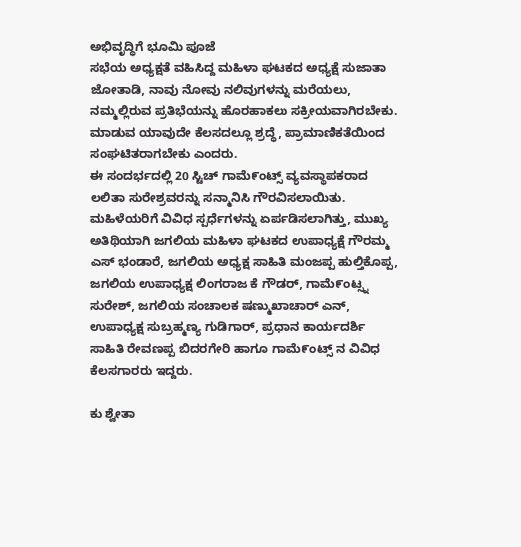ಅಭಿವೃದ್ಧಿಗೆ ಭೂಮಿ ಪೂಜೆ
ಸಭೆಯ ಅಧ್ಯಕ್ಷತೆ ವಹಿಸಿದ್ದ ಮಹಿಳಾ ಘಟಕದ ಅಧ್ಯಕ್ಷೆ ಸುಜಾತಾ ಜೋತಾಡಿ, ನಾವು ನೋವು ನಲಿವುಗಳನ್ನು ಮರೆಯಲು, ನಮ್ಮಲ್ಲಿರುವ ಪ್ರತಿಭೆಯನ್ನು ಹೊರಹಾಕಲು ಸಕ್ರೀಯವಾಗಿರಬೇಕು. ಮಾಡುವ ಯಾವುದೇ ಕೆಲಸದಲ್ಲೂ ಶ್ರದ್ಧೆ, ಪ್ರಾಮಾಣಿಕತೆಯಿಂದ ಸಂಘಟಿತರಾಗಬೇಕು ಎಂದರು.
ಈ ಸಂದರ್ಭದಲ್ಲಿ 20 ಸ್ಟಿಚ್ ಗಾಮೆ೯ಂಟ್ಸ್ ವ್ಯವಸ್ಥಾಪಕರಾದ ಲಲಿತಾ ಸುರೇಶ್ರವರನ್ನು ಸನ್ಮಾನಿಸಿ ಗೌರವಿಸಲಾಯಿತು. ಮಹಿಳೆಯರಿಗೆ ವಿವಿಧ ಸ್ಪರ್ಧೆಗಳನ್ನು ಏರ್ಪಡಿಸಲಾಗಿತ್ತು, ಮುಖ್ಯ ಅತಿಥಿಯಾಗಿ ಜಗಲಿಯ ಮಹಿಳಾ ಘಟಕದ ಉಪಾಧ್ಯಕ್ಷೆ ಗೌರಮ್ಮ ಎಸ್ ಭಂಡಾರೆ, ಜಗಲಿಯ ಅಧ್ಯಕ್ಷ ಸಾಹಿತಿ ಮಂಜಪ್ಪ ಹುಲ್ತಿಕೊಪ್ಪ, ಜಗಲಿಯ ಉಪಾಧ್ಯಕ್ಷ ಲಿಂಗರಾಜ ಕೆ ಗೌಡರ್, ಗಾಮೆ೯ಂಟ್ಸ್ನ ಸುರೇಶ್, ಜಗಲಿಯ ಸಂಚಾಲಕ ಷಣ್ಮುಖಾಚಾರ್ ಎನ್, ಉಪಾಧ್ಯಕ್ಷ ಸುಬ್ರಹ್ಮಣ್ಯ ಗುಡಿಗಾರ್, ಪ್ರಧಾನ ಕಾರ್ಯದರ್ಶಿ ಸಾಹಿತಿ ರೇವಣಪ್ಪ ಬಿದರಗೇರಿ ಹಾಗೂ ಗಾಮೆ೯ಂಟ್ಸ್ ನ ವಿವಿಧ ಕೆಲಸಗಾರರು ಇದ್ದರು.

ಕು ಶ್ವೇತಾ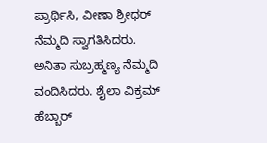ಪ್ರಾರ್ಥಿಸಿ, ವೀಣಾ ಶ್ರೀಧರ್ ನೆಮ್ಮದಿ ಸ್ವಾಗತಿಸಿದರು. ಅನಿತಾ ಸುಬ್ರಹ್ಮಣ್ಯ ನೆಮ್ಮದಿ ವಂದಿಸಿದರು. ಶೈಲಾ ವಿಕ್ರಮ್ ಹೆಬ್ಬಾರ್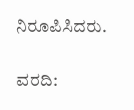ನಿರೂಪಿಸಿದರು.

ವರದಿ: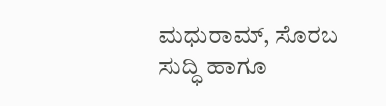ಮಧುರಾಮ್, ಸೊರಬ
ಸುದ್ಧಿ ಹಾಗೂ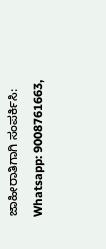ಜಾಹೀರಾತಿಗಾಗಿ ಸಂಪರ್ಕಿಸಿ: Whatsapp: 9008761663,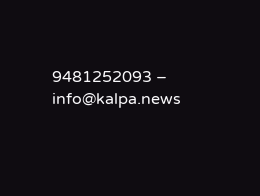9481252093 – info@kalpa.news